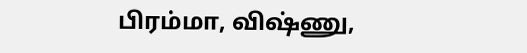பிரம்மா, விஷ்ணு,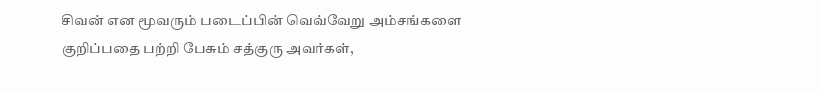சிவன் என மூவரும் படைப்பின் வெவ்வேறு அம்சங்களை குறிப்பதை பற்றி பேசும் சத்குரு அவர்கள்,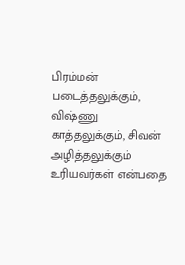பிரம்மன் படைத்தலுக்கும், விஷ்ணு காத்தலுக்கும், சிவன் அழித்தலுக்கும் உரியவர்கள் என்பதை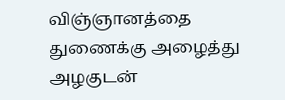விஞ்ஞானத்தை துணைக்கு அழைத்து அழகுடன்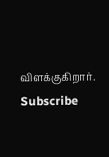விளக்குகிறார்.
Subscribe